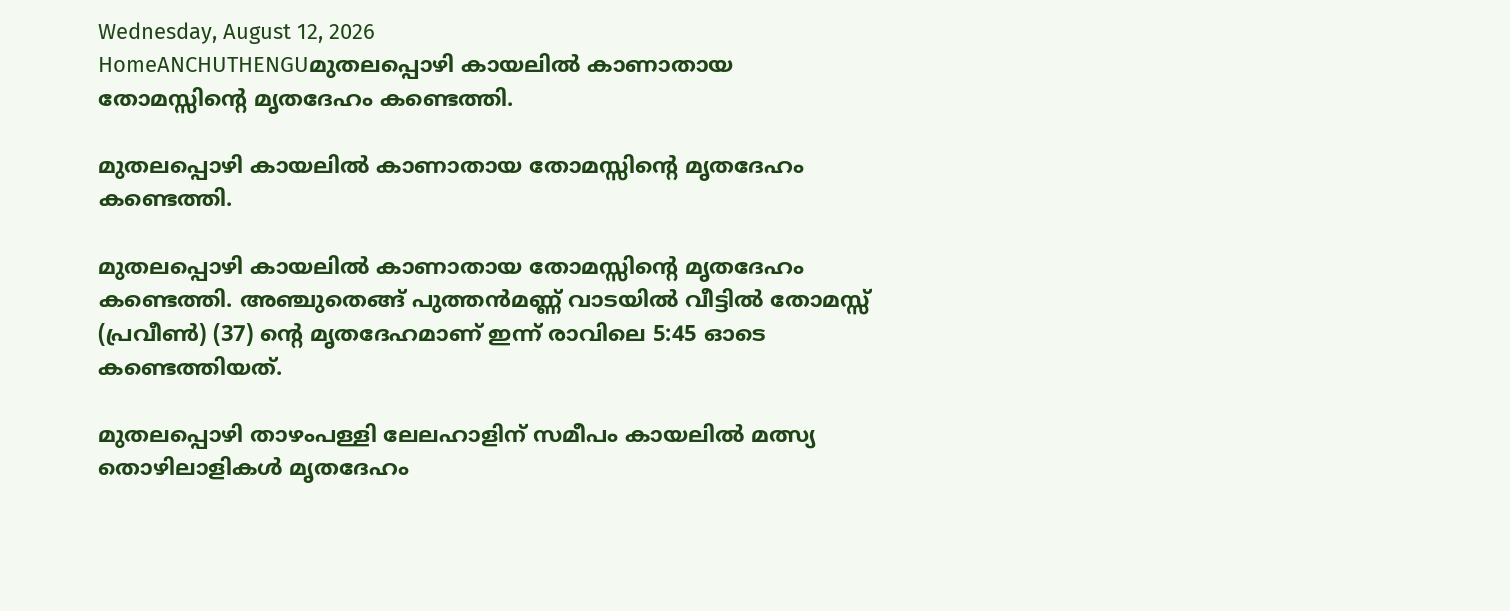Wednesday, August 12, 2026
HomeANCHUTHENGUമുതലപ്പൊഴി കായലിൽ കാണാതായ തോമസ്സിന്റെ മൃതദേഹം കണ്ടെത്തി.

മുതലപ്പൊഴി കായലിൽ കാണാതായ തോമസ്സിന്റെ മൃതദേഹം കണ്ടെത്തി.

മുതലപ്പൊഴി കായലിൽ കാണാതായ തോമസ്സിന്റെ മൃതദേഹം കണ്ടെത്തി. അഞ്ചുതെങ്ങ് പുത്തൻമണ്ണ് വാടയിൽ വീട്ടിൽ തോമസ്സ് (പ്രവീൺ) (37) ന്റെ മൃതദേഹമാണ് ഇന്ന് രാവിലെ 5:45 ഓടെ കണ്ടെത്തിയത്.

മുതലപ്പൊഴി താഴംപള്ളി ലേലഹാളിന് സമീപം കായലിൽ മത്സ്യ തൊഴിലാളികൾ മൃതദേഹം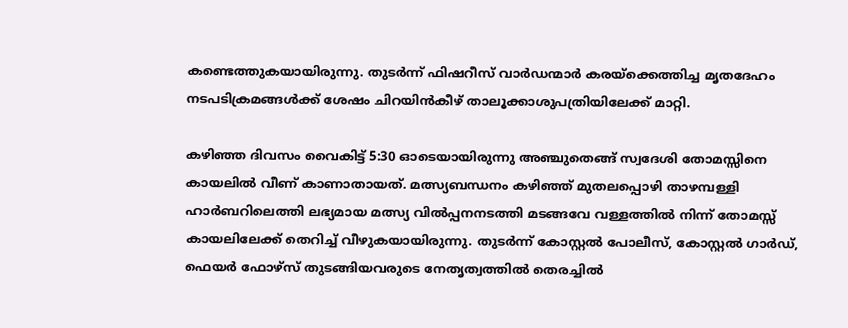കണ്ടെത്തുകയായിരുന്നു. തുടർന്ന് ഫിഷറീസ് വാർഡന്മാർ കരയ്ക്കെത്തിച്ച മൃതദേഹം നടപടിക്രമങ്ങൾക്ക് ശേഷം ചിറയിൻകീഴ് താലൂക്കാശുപത്രിയിലേക്ക് മാറ്റി.

കഴിഞ്ഞ ദിവസം വൈകിട്ട് 5:30 ഓടെയായിരുന്നു അഞ്ചുതെങ്ങ് സ്വദേശി തോമസ്സിനെ കായലിൽ വീണ് കാണാതായത്. മത്സ്യബന്ധനം കഴിഞ്ഞ് മുതലപ്പൊഴി താഴമ്പള്ളി ഹാർബറിലെത്തി ലഭ്യമായ മത്സ്യ വിൽപ്പനനടത്തി മടങ്ങവേ വള്ളത്തിൽ നിന്ന് തോമസ്സ് കായലിലേക്ക് തെറിച്ച് വീഴുകയായിരുന്നു. തുടർന്ന് കോസ്റ്റൽ പോലീസ്, കോസ്റ്റൽ ഗാർഡ്, ഫെയർ ഫോഴ്സ് തുടങ്ങിയവരുടെ നേതൃത്വത്തിൽ തെരച്ചിൽ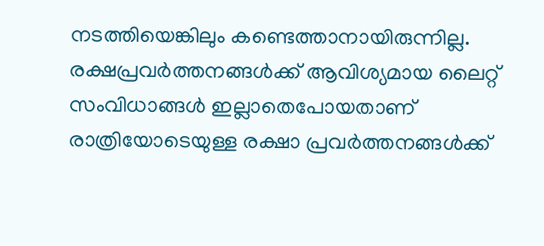നടത്തിയെങ്കിലും കണ്ടെത്താനായിരുന്നില്ല. രക്ഷപ്രവർത്തനങ്ങൾക്ക് ആവിശ്യമായ ലൈറ്റ് സംവിധാങ്ങൾ ഇല്ലാതെപോയതാണ് രാത്രിയോടെയുള്ള രക്ഷാ പ്രവർത്തനങ്ങൾക്ക്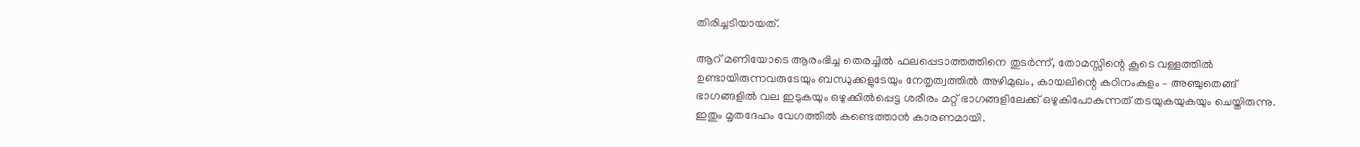തിരിച്ചടിയായത്.

ആറ് മണിയോടെ ആരംഭിച്ച തെരച്ചിൽ ഫലപ്പെടാത്തത്തിനെ തുടർന്ന്, തോമസ്സിന്റെ കൂടെ വള്ളത്തിൽ ഉണ്ടായിരുന്നവരുടേയും ബന്ധുക്കളുടേയും നേതൃത്വത്തിൽ അഴിമുഖം, കായലിന്റെ കഠിനംകുളം – അഞ്ചുതെങ്ങ് ഭാഗങ്ങളിൽ വല ഇടുകയും ഒഴുക്കിൽപ്പെട്ട ശരീരം മറ്റ് ഭാഗങ്ങളിലേക്ക് ഒഴുകിപോകുന്നത് തടയുകയുകയും ചെയ്തിരുന്നു. ഇതും മൃതദേഹം വേഗത്തിൽ കണ്ടെത്താൻ കാരണമായി.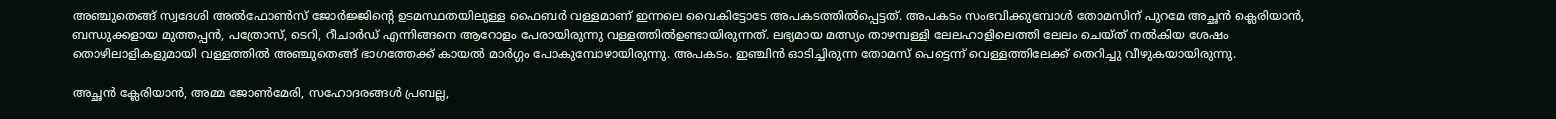അഞ്ചുതെങ്ങ് സ്വദേശി അൽഫോൺസ് ജോർജ്ജിന്റെ ഉടമസ്ഥതയിലുള്ള ഫൈബർ വള്ളമാണ് ഇന്നലെ വൈകിട്ടോടേ അപകടത്തിൽപ്പെട്ടത്. അപകടം സംഭവിക്കുമ്പോൾ തോമസിന് പുറമേ അച്ഛൻ ക്ലെരിയാൻ, ബന്ധുക്കളായ മുത്തപ്പൻ, പത്രോസ്, ടെറി, റീചാർഡ് എന്നിങ്ങനെ ആറോളം പേരായിരുന്നു വള്ളത്തിൽഉണ്ടായിരുന്നത്. ലഭ്യമായ മത്സ്യം താഴമ്പള്ളി ലേലഹാളിലെത്തി ലേലം ചെയ്ത് നൽകിയ ശേഷം തൊഴിലാളികളുമായി വള്ളത്തിൽ അഞ്ചുതെങ്ങ് ഭാഗത്തേക്ക് കായൽ മാർഗ്ഗം പോകുമ്പോഴായിരുന്നു. അപകടം. ഇഞ്ചിൻ ഓടിച്ചിരുന്ന തോമസ് പെട്ടെന്ന് വെള്ളത്തിലേക്ക് തെറിച്ചു വീഴുകയായിരുന്നു.

അച്ഛൻ ക്ലേരിയാൻ, അമ്മ ജോൺമേരി, സഹോദരങ്ങൾ പ്രബല്ല,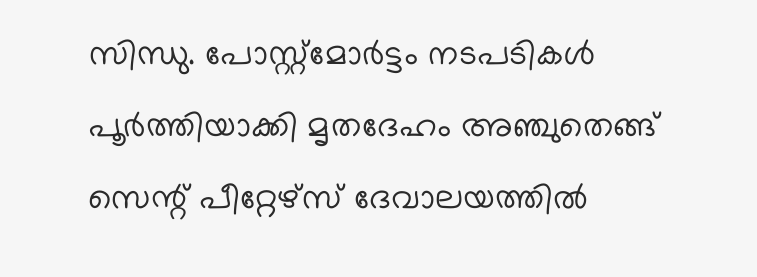സിന്ധു. പോസ്റ്റ്മോർട്ടം നടപടികൾ പൂർത്തിയാക്കി മൃതദേഹം അഞ്ചുതെങ്ങ് സെന്റ് പീറ്റേഴ്‌സ് ദേവാലയത്തിൽ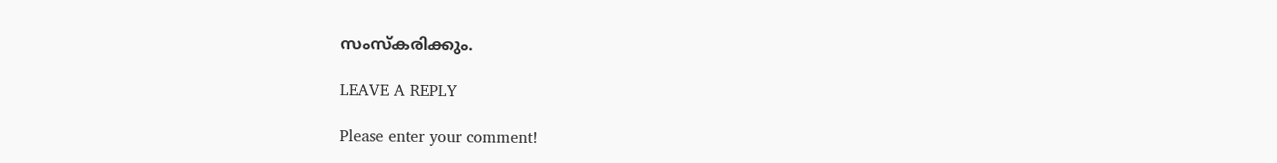സംസ്‌കരിക്കും.

LEAVE A REPLY

Please enter your comment!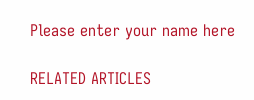Please enter your name here

RELATED ARTICLES